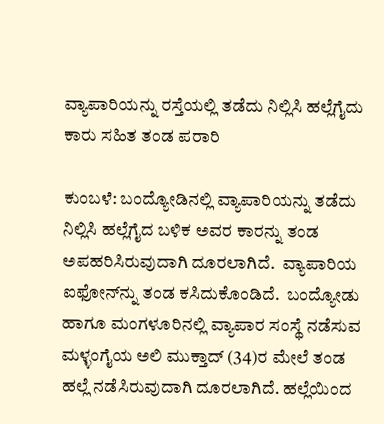ವ್ಯಾಪಾರಿಯನ್ನು ರಸ್ತೆಯಲ್ಲಿ ತಡೆದು ನಿಲ್ಲಿಸಿ ಹಲ್ಲೆಗೈದು ಕಾರು ಸಹಿತ ತಂಡ ಪರಾರಿ

ಕುಂಬಳೆ: ಬಂದ್ಯೋಡಿನಲ್ಲಿ ವ್ಯಾಪಾರಿಯನ್ನು ತಡೆದು ನಿಲ್ಲಿಸಿ ಹಲ್ಲೆಗೈದ ಬಳಿಕ ಅವರ ಕಾರನ್ನು ತಂಡ ಅಪಹರಿಸಿರುವುದಾಗಿ ದೂರಲಾಗಿದೆ.  ವ್ಯಾಪಾರಿಯ ಐಫೋನ್‌ನ್ನು ತಂಡ ಕಸಿದುಕೊಂಡಿದೆ.  ಬಂದ್ಯೋಡು ಹಾಗೂ ಮಂಗಳೂರಿನಲ್ಲಿ ವ್ಯಾಪಾರ ಸಂಸ್ಥೆ ನಡೆಸುವ ಮಳ್ಳಂಗೈಯ ಅಲಿ ಮುಕ್ತಾದ್ (34)ರ ಮೇಲೆ ತಂಡ ಹಲ್ಲೆ ನಡೆಸಿರುವುದಾಗಿ ದೂರಲಾಗಿದೆ. ಹಲ್ಲೆಯಿಂದ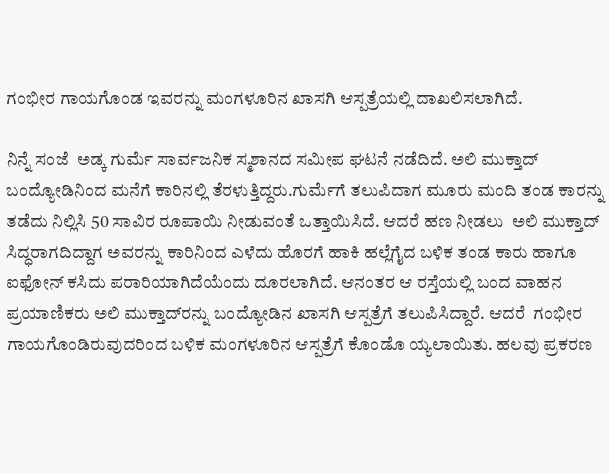ಗಂಭೀರ ಗಾಯಗೊಂಡ ಇವರನ್ನು ಮಂಗಳೂರಿನ ಖಾಸಗಿ ಆಸ್ಪತ್ರೆಯಲ್ಲಿ ದಾಖಲಿಸಲಾಗಿದೆ.

ನಿನ್ನೆ ಸಂಜೆ  ಅಡ್ಕ ಗುರ್ಮೆ ಸಾರ್ವಜನಿಕ ಸ್ಮಶಾನದ ಸಮೀಪ ಘಟನೆ ನಡೆದಿದೆ. ಅಲಿ ಮುಕ್ತಾದ್ ಬಂದ್ಯೋಡಿನಿಂದ ಮನೆಗೆ ಕಾರಿನಲ್ಲಿ ತೆರಳುತ್ತಿದ್ದರು.ಗುರ್ಮೆಗೆ ತಲುಪಿದಾಗ ಮೂರು ಮಂದಿ ತಂಡ ಕಾರನ್ನು ತಡೆದು ನಿಲ್ಲಿಸಿ 50 ಸಾವಿರ ರೂಪಾಯಿ ನೀಡುವಂತೆ ಒತ್ತಾಯಿಸಿದೆ. ಆದರೆ ಹಣ ನೀಡಲು  ಅಲಿ ಮುಕ್ತಾದ್ ಸಿದ್ಧರಾಗದಿದ್ದಾಗ ಅವರನ್ನು ಕಾರಿನಿಂದ ಎಳೆದು ಹೊರಗೆ ಹಾಕಿ ಹಲ್ಲೆಗೈದ ಬಳಿಕ ತಂಡ ಕಾರು ಹಾಗೂ ಐಫೋನ್ ಕಸಿದು ಪರಾರಿಯಾಗಿದೆಯೆಂದು ದೂರಲಾಗಿದೆ. ಆನಂತರ ಆ ರಸ್ತೆಯಲ್ಲಿ ಬಂದ ವಾಹನ ಪ್ರಯಾಣಿಕರು ಅಲಿ ಮುಕ್ತಾದ್‌ರನ್ನು ಬಂದ್ಯೋಡಿನ ಖಾಸಗಿ ಆಸ್ಪತ್ರೆಗೆ ತಲುಪಿಸಿದ್ದಾರೆ. ಆದರೆ  ಗಂಭೀರ ಗಾಯಗೊಂಡಿರುವುದರಿಂದ ಬಳಿಕ ಮಂಗಳೂರಿನ ಆಸ್ಪತ್ರೆಗೆ ಕೊಂಡೊ ಯ್ಯಲಾಯಿತು. ಹಲವು ಪ್ರಕರಣ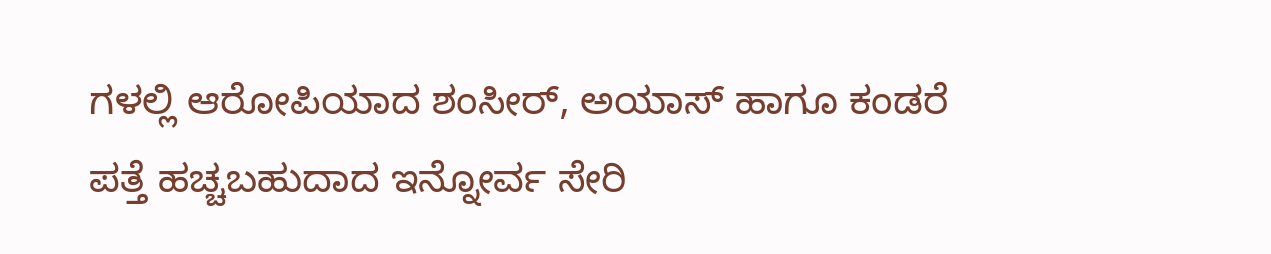ಗಳಲ್ಲಿ ಆರೋಪಿಯಾದ ಶಂಸೀರ್, ಅಯಾಸ್ ಹಾಗೂ ಕಂಡರೆ ಪತ್ತೆ ಹಚ್ಚಬಹುದಾದ ಇನ್ನೋರ್ವ ಸೇರಿ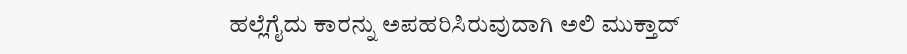ಹಲ್ಲೆಗೈದು ಕಾರನ್ನು ಅಪಹರಿಸಿರುವುದಾಗಿ ಅಲಿ ಮುಕ್ತಾದ್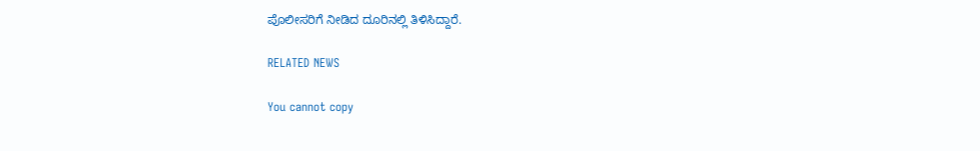ಪೊಲೀಸರಿಗೆ ನೀಡಿದ ದೂರಿನಲ್ಲಿ ತಿಳಿಸಿದ್ದಾರೆ.

RELATED NEWS

You cannot copy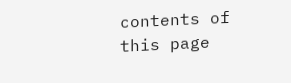contents of this page